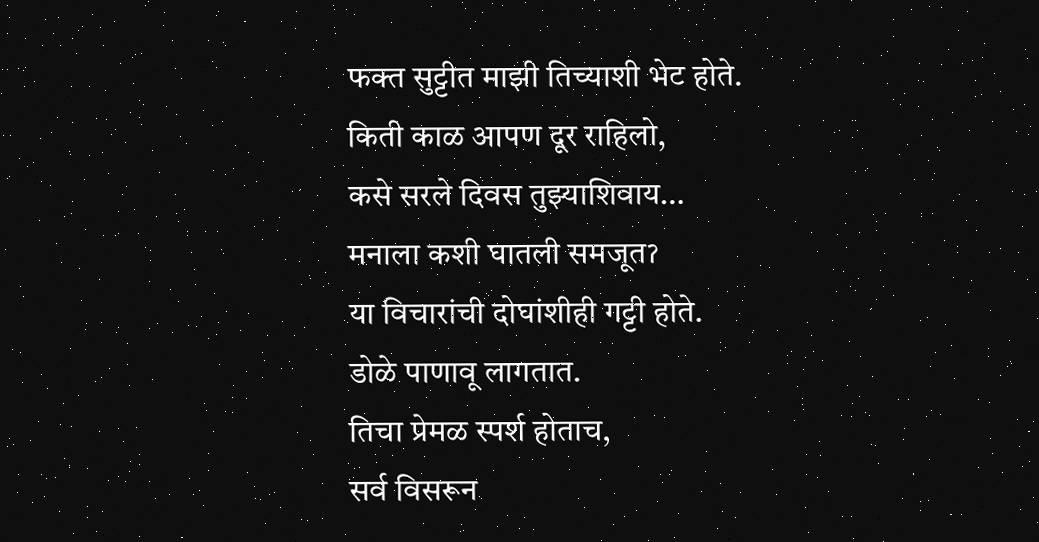फक्त सुट्टीत माझी तिच्याशी भेट होते.
किती काळ आपण दूर राहिलो,
कसे सरले दिवस तुझ्याशिवाय…
मनाला कशी घातली समजूतॽ
या विचारांची दोघांशीही गट्टी होते.
डोळे पाणावू लागतात.
तिचा प्रेमळ स्पर्श होताच,
सर्व विसरून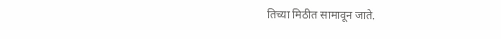तिच्या मिठीत सामावून जाते.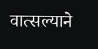वात्सल्याने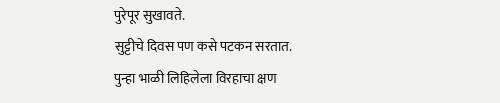पुरेपूर सुखावते.
सुट्टीचे दिवस पण कसे पटकन सरतात.
पुन्हा भाळी लिहिलेला विरहाचा क्षण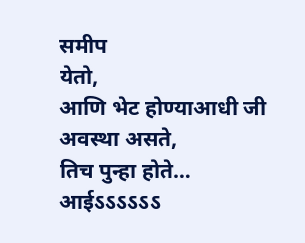समीप
येतो,
आणि भेट होण्याआधी जी अवस्था असते,
तिच पुन्हा होते…
आईऽऽऽऽऽऽ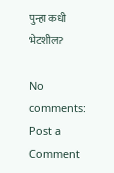पुन्हा कधी भेटशीलॽ

No comments:
Post a Comment